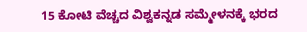15 ಕೋಟಿ ವೆಚ್ಚದ ವಿಶ್ವಕನ್ನಡ ಸಮ್ಮೇಳನಕ್ಕೆ ಭರದ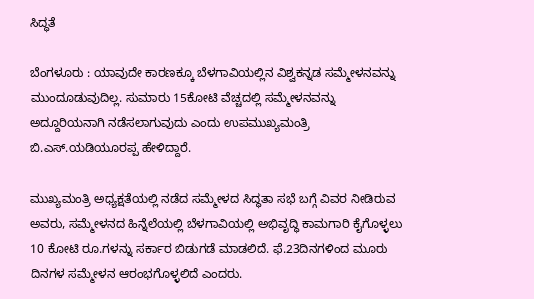ಸಿದ್ಧತೆ

ಬೆಂಗಳೂರು : ಯಾವುದೇ ಕಾರಣಕ್ಕೂ ಬೆಳಗಾವಿಯಲ್ಲಿನ ವಿಶ್ವಕನ್ನಡ ಸಮ್ಮೇಳನವನ್ನು ಮುಂದೂಡುವುದಿಲ್ಲ. ಸುಮಾರು 15ಕೋಟಿ ವೆಚ್ಚದಲ್ಲಿ ಸಮ್ಮೇಳನವನ್ನು ಅದ್ದೂರಿಯನಾಗಿ ನಡೆಸಲಾಗುವುದು ಎಂದು ಉಪಮುಖ್ಯಮಂತ್ರಿ ಬಿ.ಎಸ್‌.ಯಡಿಯೂರಪ್ಪ ಹೇಳಿದ್ದಾರೆ.

ಮುಖ್ಯಮಂತ್ರಿ ಅಧ್ಯಕ್ಷತೆಯಲ್ಲಿ ನಡೆದ ಸಮ್ಮೇಳದ ಸಿದ್ಧತಾ ಸಭೆ ಬಗ್ಗೆ ವಿವರ ನೀಡಿರುವ ಅವರು, ಸಮ್ಮೇಳನದ ಹಿನ್ನೆಲೆಯಲ್ಲಿ ಬೆಳಗಾವಿಯಲ್ಲಿ ಅಭಿವೃದ್ಧಿ ಕಾಮಗಾರಿ ಕೈಗೊಳ್ಳಲು 10 ಕೋಟಿ ರೂ.ಗಳನ್ನು ಸರ್ಕಾರ ಬಿಡುಗಡೆ ಮಾಡಲಿದೆ. ಫೆ.23ದಿನಗಳಿಂದ ಮೂರು ದಿನಗಳ ಸಮ್ಮೇಳನ ಆರಂಭಗೊಳ್ಳಲಿದೆ ಎಂದರು.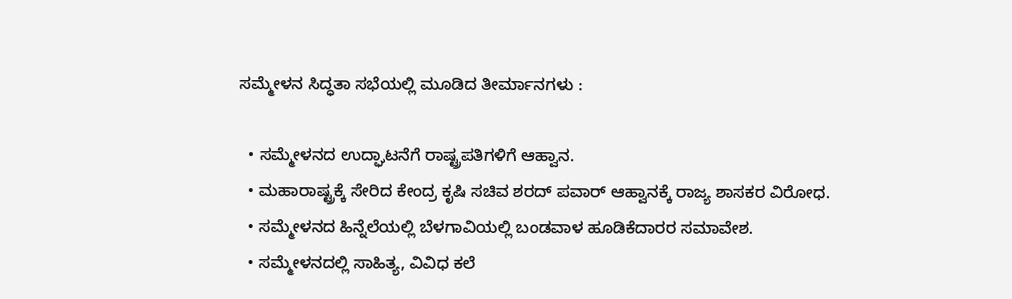ಸಮ್ಮೇಳನ ಸಿದ್ಧತಾ ಸಭೆಯಲ್ಲಿ ಮೂಡಿದ ತೀರ್ಮಾನಗಳು :

  • ಸಮ್ಮೇಳನದ ಉದ್ಘಾಟನೆಗೆ ರಾಷ್ಟ್ರಪತಿಗಳಿಗೆ ಆಹ್ವಾನ.
  • ಮಹಾರಾಷ್ಟ್ರಕ್ಕೆ ಸೇರಿದ ಕೇಂದ್ರ ಕೃಷಿ ಸಚಿವ ಶರದ್‌ ಪವಾರ್‌ ಆಹ್ವಾನಕ್ಕೆ ರಾಜ್ಯ ಶಾಸಕರ ವಿರೋಧ.
  • ಸಮ್ಮೇಳನದ ಹಿನ್ನೆಲೆಯಲ್ಲಿ ಬೆಳಗಾವಿಯಲ್ಲಿ ಬಂಡವಾಳ ಹೂಡಿಕೆದಾರರ ಸಮಾವೇಶ.
  • ಸಮ್ಮೇಳನದಲ್ಲಿ ಸಾಹಿತ್ಯ, ವಿವಿಧ ಕಲೆ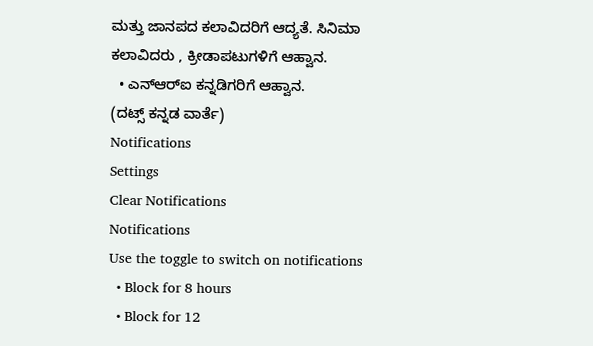ಮತ್ತು ಜಾನಪದ ಕಲಾವಿದರಿಗೆ ಆದ್ಯತೆ. ಸಿನಿಮಾ ಕಲಾವಿದರು , ಕ್ರೀಡಾಪಟುಗಳಿಗೆ ಆಹ್ವಾನ.
  • ಎನ್‌ಆರ್‌ಐ ಕನ್ನಡಿಗರಿಗೆ ಆಹ್ವಾನ.
(ದಟ್ಸ್‌ ಕನ್ನಡ ವಾರ್ತೆ)
Notifications
Settings
Clear Notifications
Notifications
Use the toggle to switch on notifications
  • Block for 8 hours
  • Block for 12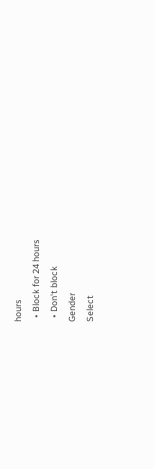hours
  • Block for 24 hours
  • Don't block
Gender
Select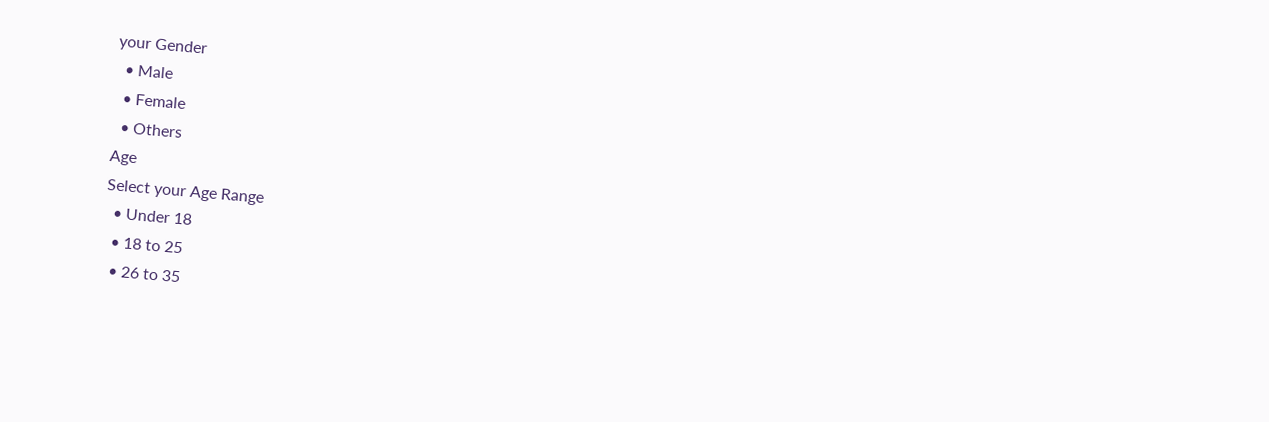your Gender
  • Male
  • Female
  • Others
Age
Select your Age Range
  • Under 18
  • 18 to 25
  • 26 to 35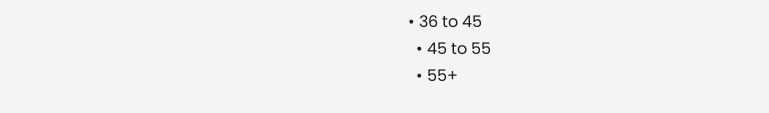• 36 to 45
  • 45 to 55
  • 55+